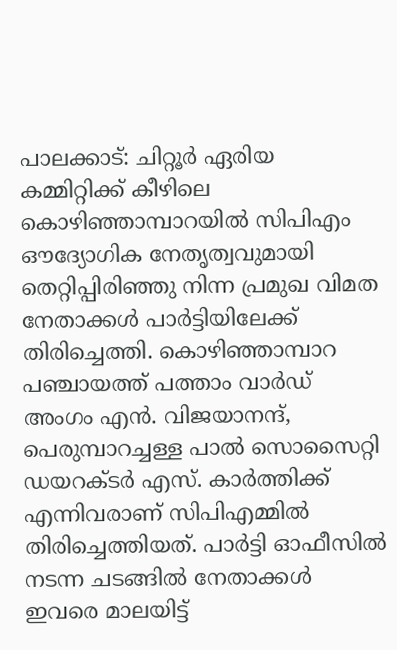പാലക്കാട്: ചിറ്റൂർ ഏരിയ കമ്മിറ്റിക്ക് കീഴിലെ കൊഴിഞ്ഞാമ്പാറയിൽ സിപിഎം ഔദ്യോഗിക നേതൃത്വവുമായി തെറ്റിപ്പിരിഞ്ഞു നിന്ന പ്രമുഖ വിമത നേതാക്കൾ പാർട്ടിയിലേക്ക് തിരിച്ചെത്തി. കൊഴിഞ്ഞാമ്പാറ പഞ്ചായത്ത് പത്താം വാർഡ് അംഗം എൻ. വിജയാനന്ദ്, പെരുമ്പാറച്ചള്ള പാൽ സൊസൈറ്റി ഡയറക്ടർ എസ്. കാർത്തിക്ക് എന്നിവരാണ് സിപിഎമ്മിൽ തിരിച്ചെത്തിയത്. പാർട്ടി ഓഫീസിൽ നടന്ന ചടങ്ങിൽ നേതാക്കൾ ഇവരെ മാലയിട്ട്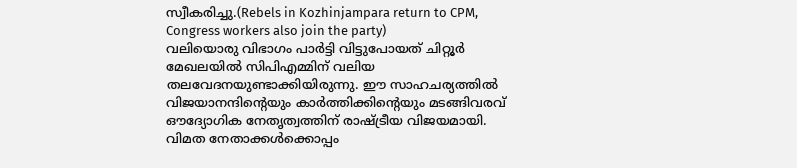സ്വീകരിച്ചു.(Rebels in Kozhinjampara return to CPM, Congress workers also join the party)
വലിയൊരു വിഭാഗം പാർട്ടി വിട്ടുപോയത് ചിറ്റൂർ മേഖലയിൽ സിപിഎമ്മിന് വലിയ തലവേദനയുണ്ടാക്കിയിരുന്നു. ഈ സാഹചര്യത്തിൽ വിജയാനന്ദിന്റെയും കാർത്തിക്കിന്റെയും മടങ്ങിവരവ് ഔദ്യോഗിക നേതൃത്വത്തിന് രാഷ്ട്രീയ വിജയമായി.
വിമത നേതാക്കൾക്കൊപ്പം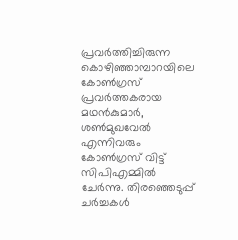പ്രവർത്തിച്ചിരുന്ന കൊഴിഞ്ഞാമ്പാറയിലെ കോൺഗ്രസ് പ്രവർത്തകരായ മഥൻകുമാർ, ശൺമുഖവേൽ എന്നിവരും കോൺഗ്രസ് വിട്ട് സിപിഎമ്മിൽ ചേർന്നു. തിരഞ്ഞെടുപ്പ് ചർച്ചകൾ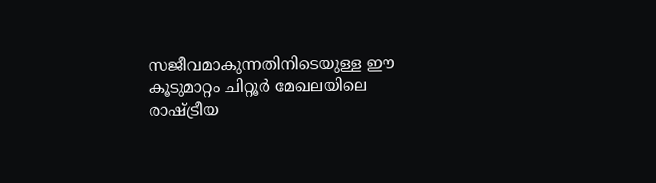സജീവമാകുന്നതിനിടെയുള്ള ഈ കൂടുമാറ്റം ചിറ്റൂർ മേഖലയിലെ രാഷ്ട്രീയ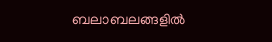ബലാബലങ്ങളിൽ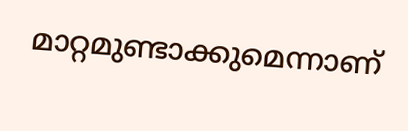മാറ്റമുണ്ടാക്കുമെന്നാണ്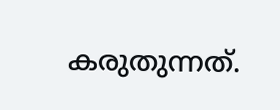കരുതുന്നത്.